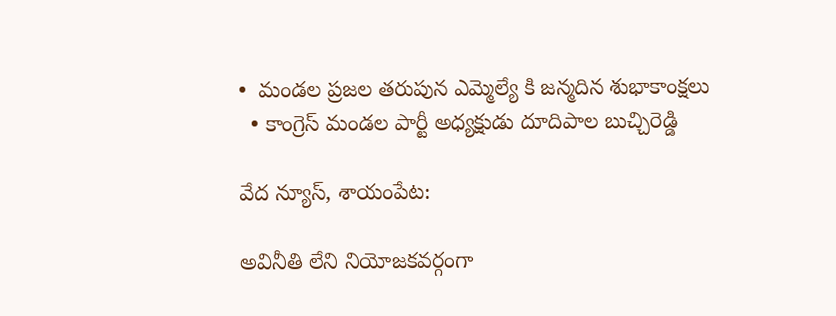•  మండల ప్రజల తరుపున ఎమ్మెల్యే కి జన్మదిన శుభాకాంక్షలు
  • కాంగ్రెస్ మండల పార్టీ అధ్యక్షుడు దూదిపాల బుచ్చిరెడ్డి

వేద న్యూస్, శాయంపేట:

అవినీతి లేని నియోజకవర్గంగా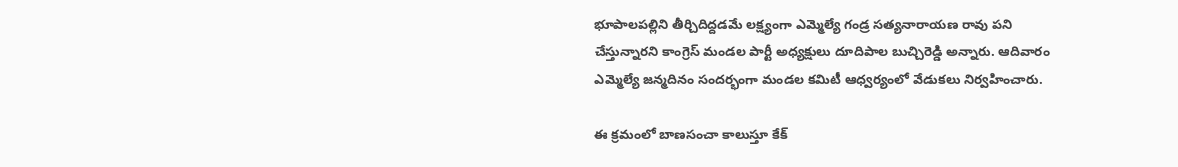భూపాలపల్లిని తీర్చిదిద్దడమే లక్ష్యంగా ఎమ్మెల్యే గండ్ర సత్యనారాయణ రావు పని చేస్తున్నారని కాంగ్రెస్ మండల పార్టీ అధ్యక్షులు దూదిపాల బుచ్చిరెడ్డి అన్నారు. ఆదివారం ఎమ్మెల్యే జన్మదినం సందర్భంగా మండల కమిటీ ఆధ్వర్యంలో వేడుకలు నిర్వహించారు.

ఈ క్రమంలో బాణసంచా కాలుస్తూ కేక్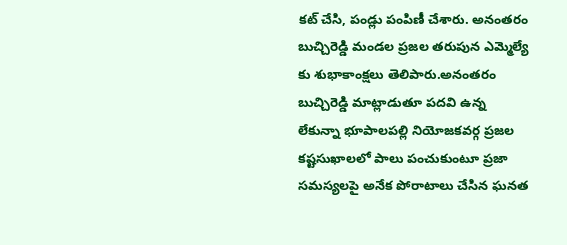కట్ చేసి, పండ్లు పంపిణీ చేశారు. అనంతరం బుచ్చిరెడ్డి మండల ప్రజల తరుపున ఎమ్మెల్యే కు శుభాకాంక్షలు తెలిపారు.అనంతరం బుచ్చిరెడ్డి మాట్లాడుతూ పదవి ఉన్న లేకున్నా భూపాలపల్లి నియోజకవర్గ ప్రజల కష్టసుఖాలలో పాలు పంచుకుంటూ ప్రజా సమస్యలపై అనేక పోరాటాలు చేసిన ఘనత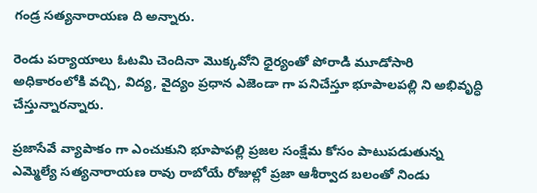గండ్ర సత్యనారాయణ ది అన్నారు.

రెండు పర్యాయాలు ఓటమి చెందినా మొక్కవోని ధైర్యంతో పోరాడి మూడోసారి అధికారంలోకి వచ్చి, విద్య, వైద్యం ప్రధాన ఎజెండా గా పనిచేస్తూ భూపాలపల్లి ని అభివృద్ధి చేస్తున్నారన్నారు.

ప్రజాసేవే వ్యాపాకం గా ఎంచుకుని భూపాపల్లి ప్రజల సంక్షేమ కోసం పాటుపడుతున్న ఎమ్మెల్యే సత్యనారాయణ రావు రాబోయే రోజుల్లో ప్రజా ఆశీర్వాద బలంతో నిండు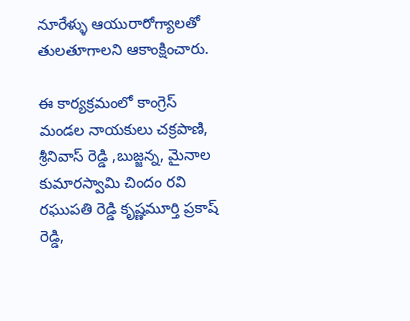నూరేళ్ళు ఆయురారోగ్యాలతో తులతూగాలని ఆకాంక్షించారు.

ఈ కార్యక్రమంలో కాంగ్రెస్ మండల నాయకులు చక్రపాణి, శ్రీనివాస్ రెడ్డి ,బుజ్జన్న, మైనాల కుమారస్వామి చిందం రవి రఘుపతి రెడ్డి కృష్ణమూర్తి ప్రకాష్ రెడ్డి,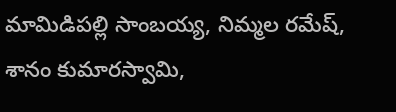మామిడిపల్లి సాంబయ్య, నిమ్మల రమేష్, శానం కుమారస్వామి,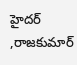హైదర్ ,రాజకుమార్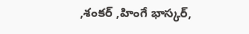,శంకర్ ,హింగే భాస్కర్,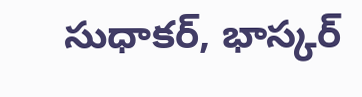సుధాకర్, భాస్కర్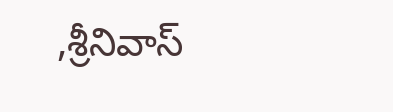,శ్రీనివాస్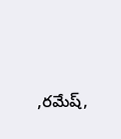,రమేష్,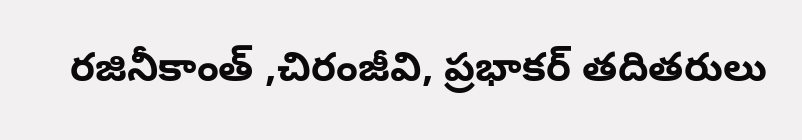రజినీకాంత్ ,చిరంజీవి, ప్రభాకర్ తదితరులు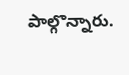పాల్గొన్నారు.